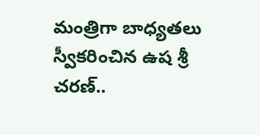మంత్రిగా బాధ్యతలు స్వీకరించిన ఉష శ్రీ చరణ్..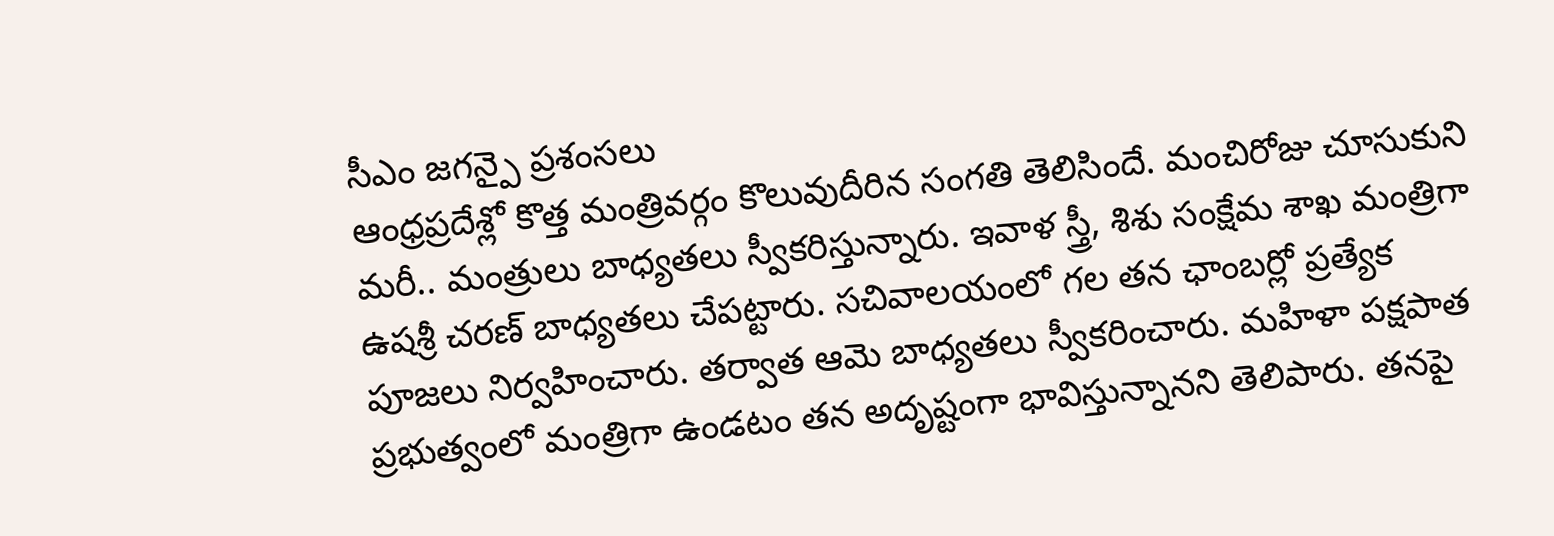సీఎం జగన్పై ప్రశంసలు
ఆంధ్రప్రదేశ్లో కొత్త మంత్రివర్గం కొలువుదీరిన సంగతి తెలిసిందే. మంచిరోజు చూసుకుని మరీ.. మంత్రులు బాధ్యతలు స్వీకరిస్తున్నారు. ఇవాళ స్త్రీ, శిశు సంక్షేమ శాఖ మంత్రిగా ఉషశ్రీ చరణ్ బాధ్యతలు చేపట్టారు. సచివాలయంలో గల తన ఛాంబర్లో ప్రత్యేక పూజలు నిర్వహించారు. తర్వాత ఆమె బాధ్యతలు స్వీకరించారు. మహిళా పక్షపాత ప్రభుత్వంలో మంత్రిగా ఉండటం తన అదృష్టంగా భావిస్తున్నానని తెలిపారు. తనపై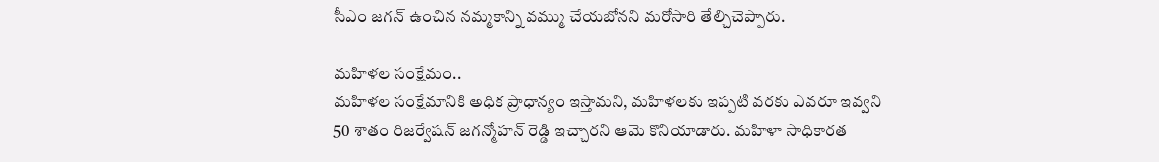సీఎం జగన్ ఉంచిన నమ్మకాన్ని వమ్ము చేయబోనని మరోసారి తేల్చిచెప్పారు.

మహిళల సంక్షేమం..
మహిళల సంక్షేమానికి అధిక ప్రాధాన్యం ఇస్తామని, మహిళలకు ఇప్పటి వరకు ఎవరూ ఇవ్వని 50 శాతం రిజర్వేషన్ జగన్మోహన్ రెడ్డి ఇచ్చారని ఆమె కొనియాడారు. మహిళా సాధికారత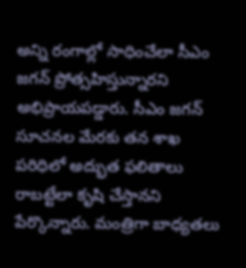అన్ని రంగాల్లో సాధించేలా సీఎం జగన్ ప్రోత్సహిస్తున్నారని అభిప్రాయపడ్డారు. సీఎం జగన్ సూచనల మేరకు తన శాఖ పరిధిలో అద్భుత ఫలితాలు రాబట్టేలా కృషి చేస్తానని పేర్కొన్నారు. మంత్రిగా బాధ్యతలు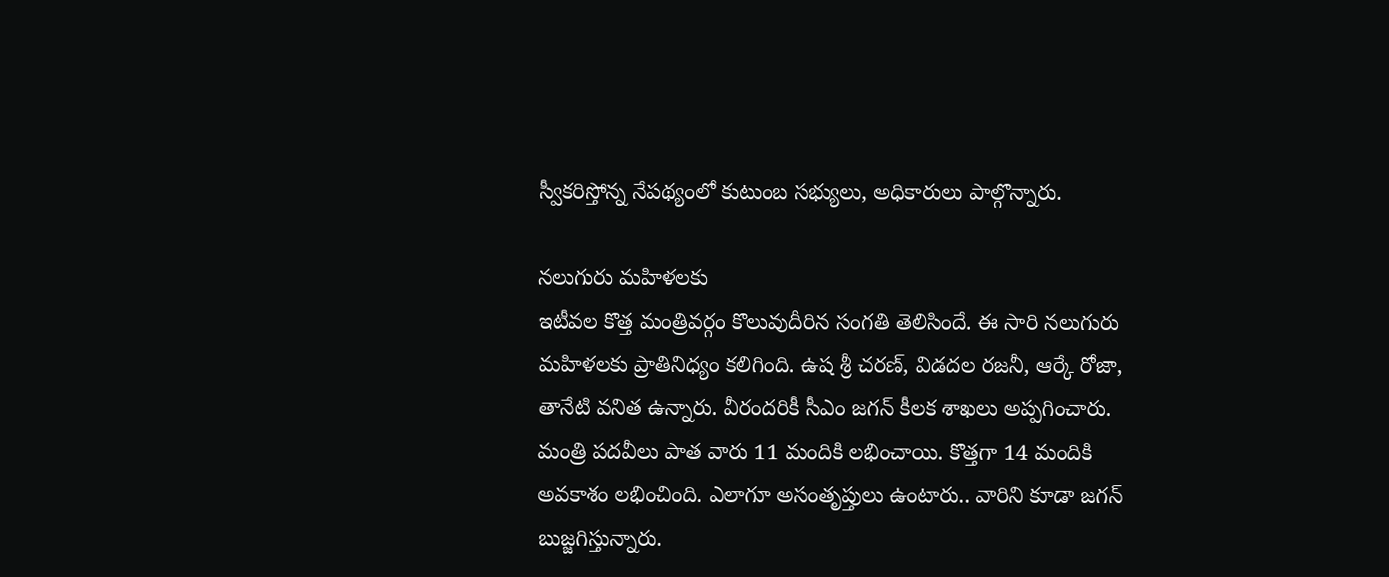స్వీకరిస్తోన్న నేపథ్యంలో కుటుంబ సభ్యులు, అధికారులు పాల్గొన్నారు.

నలుగురు మహిళలకు
ఇటీవల కొత్త మంత్రివర్గం కొలువుదీరిన సంగతి తెలిసిందే. ఈ సారి నలుగురు మహిళలకు ప్రాతినిధ్యం కలిగింది. ఉష శ్రీ చరణ్, విడదల రజనీ, ఆర్కే రోజా, తానేటి వనిత ఉన్నారు. వీరందరికీ సీఎం జగన్ కీలక శాఖలు అప్పగించారు. మంత్రి పదవీలు పాత వారు 11 మందికి లభించాయి. కొత్తగా 14 మందికి అవకాశం లభించింది. ఎలాగూ అసంతృప్తులు ఉంటారు.. వారిని కూడా జగన్ బుజ్జగిస్తున్నారు.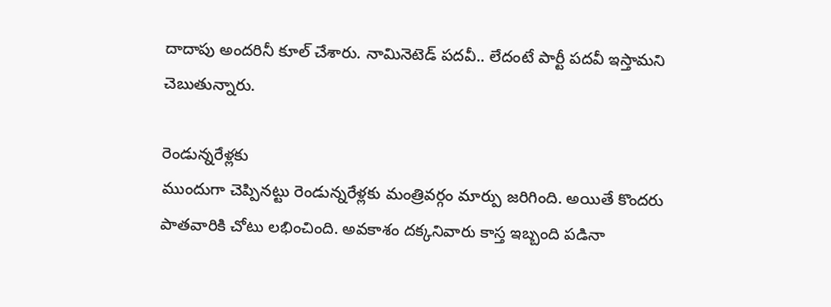దాదాపు అందరినీ కూల్ చేశారు. నామినెటెడ్ పదవీ.. లేదంటే పార్టీ పదవీ ఇస్తామని చెబుతున్నారు.

రెండున్నరేళ్లకు
ముందుగా చెప్పినట్టు రెండున్నరేళ్లకు మంత్రివర్గం మార్పు జరిగింది. అయితే కొందరు పాతవారికి చోటు లభించింది. అవకాశం దక్కనివారు కాస్త ఇబ్బంది పడినా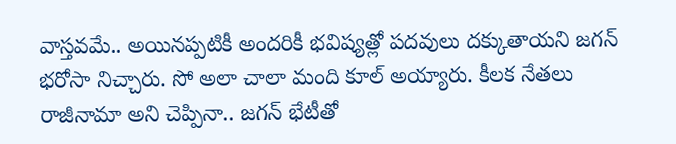వాస్తవమే.. అయినప్పటికీ అందరికీ భవిష్యత్లో పదవులు దక్కుతాయని జగన్ భరోసా నిచ్చారు. సో అలా చాలా మంది కూల్ అయ్యారు. కీలక నేతలు రాజీనామా అని చెప్పినా.. జగన్ భేటీతో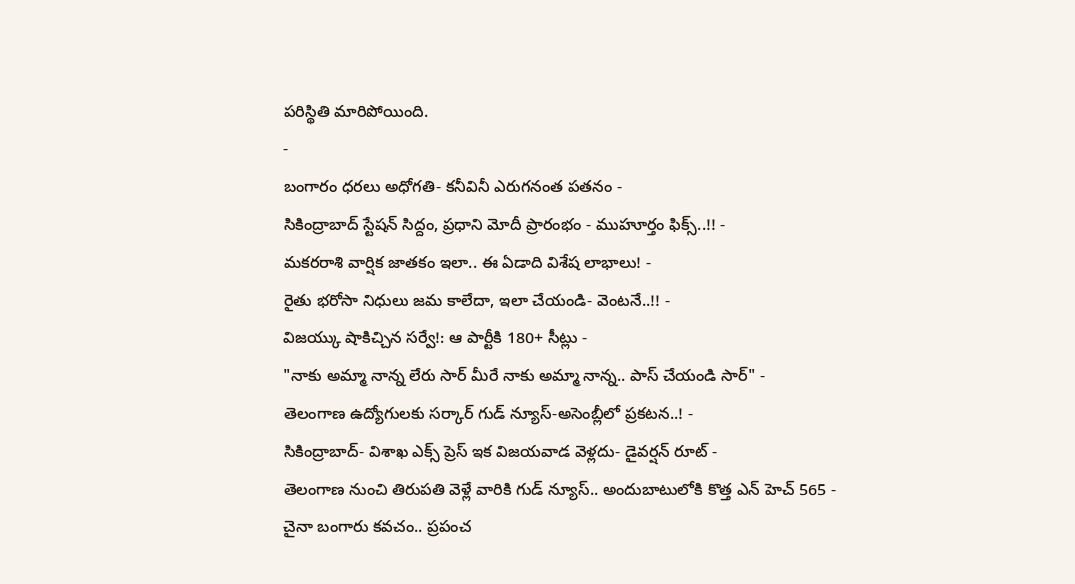పరిస్థితి మారిపోయింది.
-
బంగారం ధరలు అధోగతి- కనీవినీ ఎరుగనంత పతనం -
సికింద్రాబాద్ స్టేషన్ సిద్దం, ప్రధాని మోదీ ప్రారంభం - ముహూర్తం ఫిక్స్..!! -
మకరరాశి వార్షిక జాతకం ఇలా.. ఈ ఏడాది విశేష లాభాలు! -
రైతు భరోసా నిధులు జమ కాలేదా, ఇలా చేయండి- వెంటనే..!! -
విజయ్కు షాకిచ్చిన సర్వే!: ఆ పార్టీకి 180+ సీట్లు -
"నాకు అమ్మా నాన్న లేరు సార్ మీరే నాకు అమ్మా నాన్న.. పాస్ చేయండి సార్" -
తెలంగాణ ఉద్యోగులకు సర్కార్ గుడ్ న్యూస్-అసెంబ్లీలో ప్రకటన..! -
సికింద్రాబాద్- విశాఖ ఎక్స్ ప్రెస్ ఇక విజయవాడ వెళ్లదు- డైవర్షన్ రూట్ -
తెలంగాణ నుంచి తిరుపతి వెళ్లే వారికి గుడ్ న్యూస్.. అందుబాటులోకి కొత్త ఎన్ హెచ్ 565 -
చైనా బంగారు కవచం.. ప్రపంచ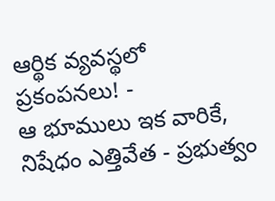ఆర్థిక వ్యవస్థలో ప్రకంపనలు! -
ఆ భూములు ఇక వారికే, నిషేధం ఎత్తివేత - ప్రభుత్వం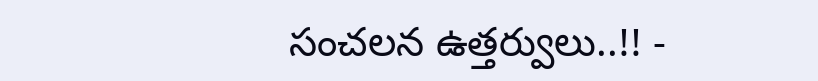సంచలన ఉత్తర్వులు..!! -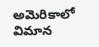అమెరికాలో విమాన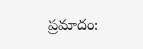ప్రమాదం: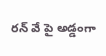రన్ వే పై అడ్డంగా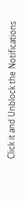Click it and Unblock the Notifications